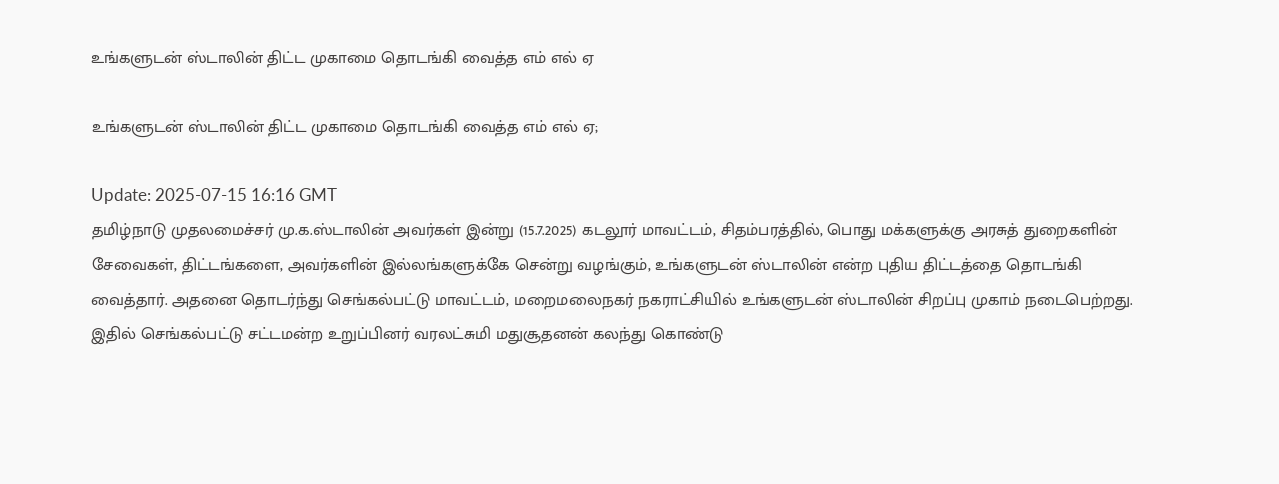உங்களுடன் ஸ்டாலின் திட்ட முகாமை தொடங்கி வைத்த எம் எல் ஏ

உங்களுடன் ஸ்டாலின் திட்ட முகாமை தொடங்கி வைத்த எம் எல் ஏ;

Update: 2025-07-15 16:16 GMT
தமிழ்நாடு முதலமைச்சர் மு.க.ஸ்டாலின் அவர்கள் இன்று (15.7.2025) கடலூர் மாவட்டம், சிதம்பரத்தில், பொது மக்களுக்கு அரசுத் துறைகளின் சேவைகள், திட்டங்களை, அவர்களின் இல்லங்களுக்கே சென்று வழங்கும், உங்களுடன் ஸ்டாலின் என்ற புதிய திட்டத்தை தொடங்கி வைத்தார். அதனை தொடர்ந்து செங்கல்பட்டு மாவட்டம், மறைமலைநகர் நகராட்சியில் உங்களுடன் ஸ்டாலின் சிறப்பு முகாம் நடைபெற்றது. இதில் செங்கல்பட்டு சட்டமன்ற உறுப்பினர் வரலட்சுமி மதுசூதனன் கலந்து கொண்டு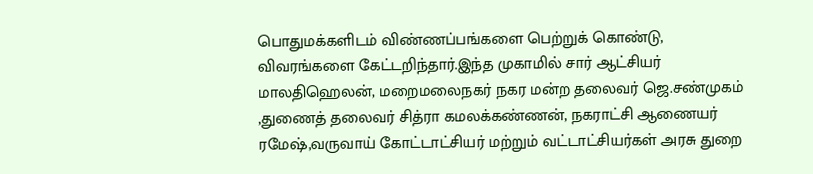பொதுமக்களிடம் விண்ணப்பங்களை பெற்றுக் கொண்டு, விவரங்களை கேட்டறிந்தார்.இந்த முகாமில் சார் ஆட்சியர் மாலதிஹெலன், மறைமலைநகர் நகர மன்ற தலைவர் ஜெ.சண்முகம் ,துணைத் தலைவர் சித்ரா கமலக்கண்ணன், நகராட்சி ஆணையர் ரமேஷ்,வருவாய் கோட்டாட்சியர் மற்றும் வட்டாட்சியர்கள் அரசு துறை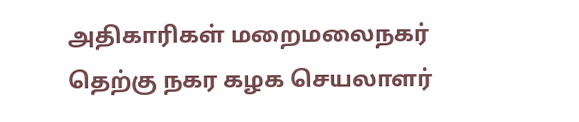அதிகாரிகள் மறைமலைநகர் தெற்கு நகர கழக செயலாளர்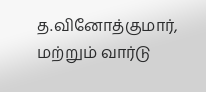த.வினோத்குமார், மற்றும் வார்டு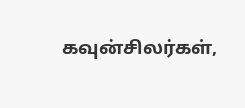கவுன்சிலர்கள்,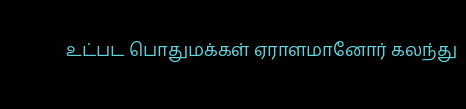உட்பட பொதுமக்கள் ஏராளமானோர் கலந்து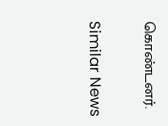கொண்டனர்.

Similar News